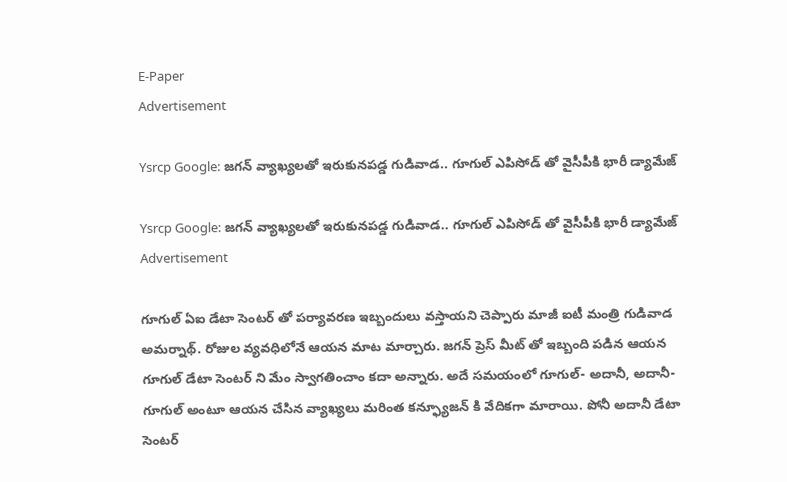E-Paper
Advertisement

Ysrcp Google: జగన్ వ్యాఖ్యలతో ఇరుకునపడ్డ గుడివాడ.. గూగుల్ ఎపిసోడ్ తో వైసీపీకి భారీ డ్యామేజ్

Ysrcp Google: జగన్ వ్యాఖ్యలతో ఇరుకునపడ్డ గుడివాడ.. గూగుల్ ఎపిసోడ్ తో వైసీపీకి భారీ డ్యామేజ్
Advertisement

గూగుల్ ఏఐ డేటా సెంటర్ తో పర్యావరణ ఇబ్బందులు వస్తాయని చెప్పారు మాజీ ఐటీ మంత్రి గుడివాడ అమర్నాథ్. రోజుల వ్యవధిలోనే ఆయన మాట మార్చారు. జగన్ ప్రెస్ మీట్ తో ఇబ్బంది పడిన ఆయన గూగుల్ డేటా సెంటర్ ని మేం స్వాగతించాం కదా అన్నారు. అదే సమయంలో గూగుల్- అదానీ, అదానీ-గూగుల్ అంటూ ఆయన చేసిన వ్యాఖ్యలు మరింత కన్ఫ్యూజన్ కి వేదికగా మారాయి. పోనీ అదానీ డేటా సెంటర్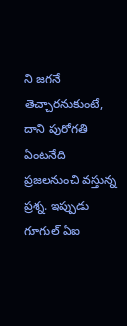ని జగనే తెచ్చారనుకుంటే, దాని పురోగతి ఏంటనేది ప్రజలనుంచి వస్తున్న ప్రశ్న. ఇప్పుడు గూగుల్ ఏఐ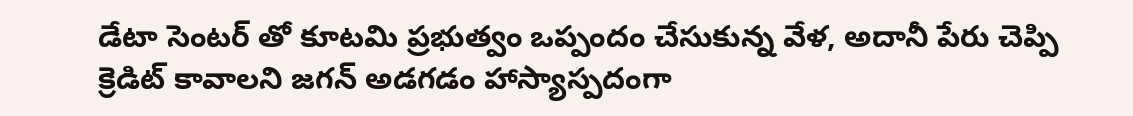డేటా సెంటర్ తో కూటమి ప్రభుత్వం ఒప్పందం చేసుకున్న వేళ, అదానీ పేరు చెప్పి క్రెడిట్ కావాలని జగన్ అడగడం హాస్యాస్పదంగా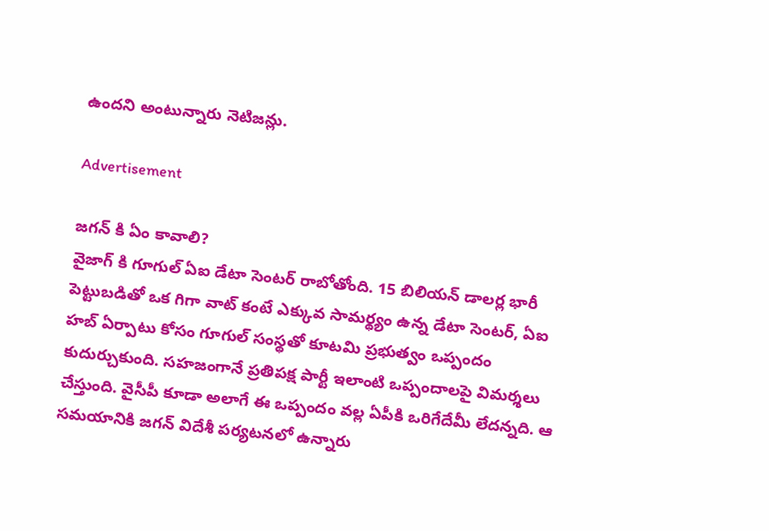ఉందని అంటున్నారు నెటిజన్లు.

Advertisement

జగన్ కి ఏం కావాలి?
వైజాగ్ కి గూగుల్ ఏఐ డేటా సెంటర్ రాబోతోంది. 15 బిలియన్ డాలర్ల భారీ పెట్టుబడితో ఒక గిగా వాట్ కంటే ఎక్కువ సామర్థ్యం ఉన్న డేటా సెంటర్, ఏఐ హబ్ ఏర్పాటు కోసం గూగుల్ సంస్థతో కూటమి ప్రభుత్వం ఒప్పందం కుదుర్చుకుంది. సహజంగానే ప్రతిపక్ష పార్టీ ఇలాంటి ఒప్పందాలపై విమర్శలు చేస్తుంది. వైసీపీ కూడా అలాగే ఈ ఒప్పందం వల్ల ఏపీకి ఒరిగేదేమీ లేదన్నది. ఆ సమయానికి జగన్ విదేశీ పర్యటనలో ఉన్నారు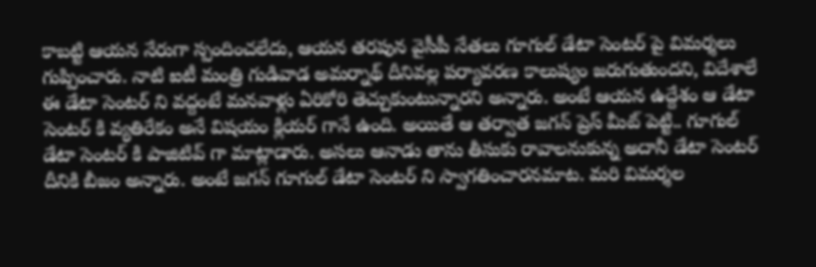కాబట్టి ఆయన నేరుగా స్పందించలేదు, ఆయన తరపున వైసీపీ నేతలు గూగుల్ డేటా సెంటర్ పై విమర్శలు గుప్పించారు. నాటి ఐటీ మంత్రి గుడివాడ అమర్నాథ్ దీనివల్ల పర్యావరణ కాలుష్యం జరుగుతుందని, విదేశాలే ఈ డేటా సెంటర్ ని వద్దంటే మనవాళ్లు ఏరికోరి తెచ్చుకుంటున్నారని అన్నారు. అంటే ఆయన ఉద్దేశం ఆ డేటా సెంటర్ కి వ్యతిరేకం అనే విషయం క్లియర్ గానే ఉంది. అయితే ఆ తర్వాత జగన్ ప్రెస్ మీట్ పెట్టి.. గూగుల్ డేటా సెంటర్ కి పాజిటివ్ గా మాట్లాడారు. అసలు ఆనాడు తాను తీసుకు రావాలనుకున్న అదానీ డేటా సెంటర్ దీనికి బీజం అన్నారు. అంటే జగన్ గూగుల్ డేటా సెంటర్ ని స్వాగతించారనమాట. మరి విమర్శల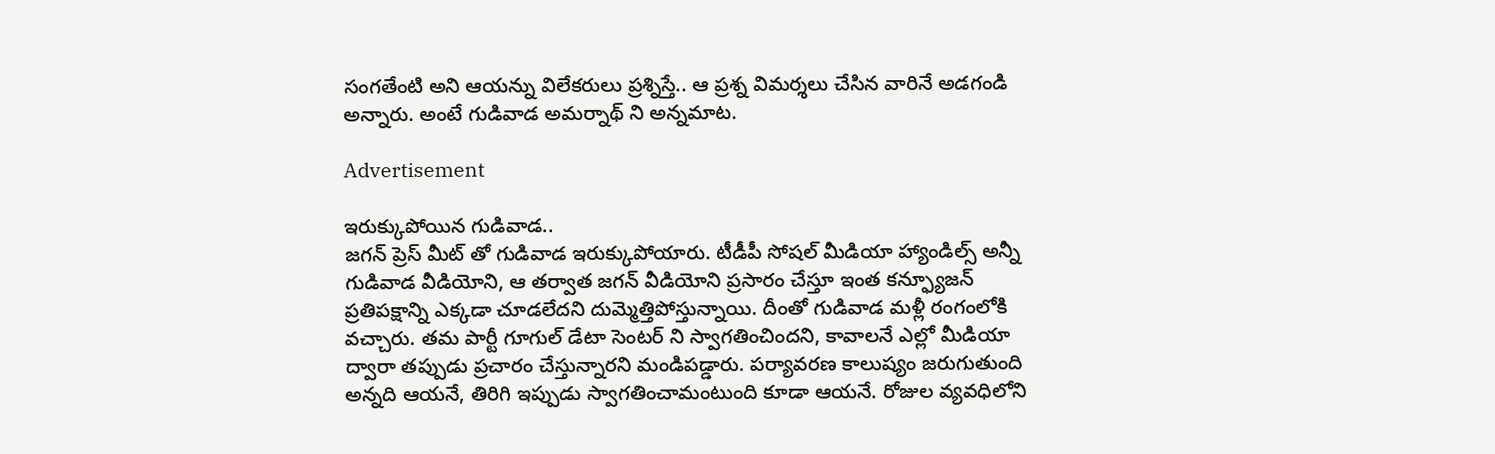సంగతేంటి అని ఆయన్ను విలేకరులు ప్రశ్నిస్తే.. ఆ ప్రశ్న విమర్శలు చేసిన వారినే అడగండి అన్నారు. అంటే గుడివాడ అమర్నాథ్ ని అన్నమాట.

Advertisement

ఇరుక్కుపోయిన గుడివాడ..
జగన్ ప్రెస్ మీట్ తో గుడివాడ ఇరుక్కుపోయారు. టీడీపీ సోషల్ మీడియా హ్యాండిల్స్ అన్నీ గుడివాడ వీడియోని, ఆ తర్వాత జగన్ వీడియోని ప్రసారం చేస్తూ ఇంత కన్ఫ్యూజన్ ప్రతిపక్షాన్ని ఎక్కడా చూడలేదని దుమ్మెత్తిపోస్తున్నాయి. దీంతో గుడివాడ మళ్లీ రంగంలోకి వచ్చారు. తమ పార్టీ గూగుల్ డేటా సెంటర్ ని స్వాగతించిందని, కావాలనే ఎల్లో మీడియా ద్వారా తప్పుడు ప్రచారం చేస్తున్నారని మండిపడ్డారు. పర్యావరణ కాలుష్యం జరుగుతుంది అన్నది ఆయనే, తిరిగి ఇప్పుడు స్వాగతించామంటుంది కూడా ఆయనే. రోజుల వ్యవధిలోని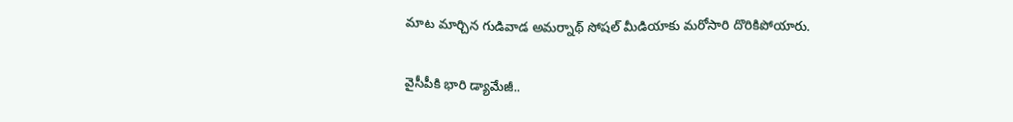మాట మార్చిన గుడివాడ అమర్నాథ్ సోషల్ మీడియాకు మరోసారి దొరికిపోయారు.

వైసీపీకి భారి డ్యామేజీ..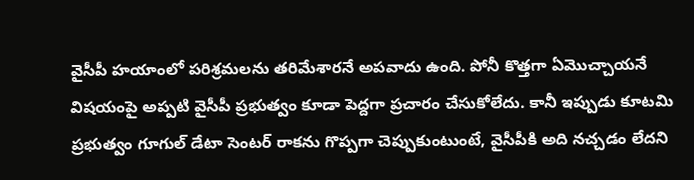వైసీపీ హయాంలో పరిశ్రమలను తరిమేశారనే అపవాదు ఉంది. పోనీ కొత్తగా ఏమొచ్చాయనే విషయంపై అప్పటి వైసీపీ ప్రభుత్వం కూడా పెద్దగా ప్రచారం చేసుకోలేదు. కానీ ఇప్పుడు కూటమి ప్రభుత్వం గూగుల్ డేటా సెంటర్ రాకను గొప్పగా చెప్పుకుంటుంటే, వైసీపీకి అది నచ్చడం లేదని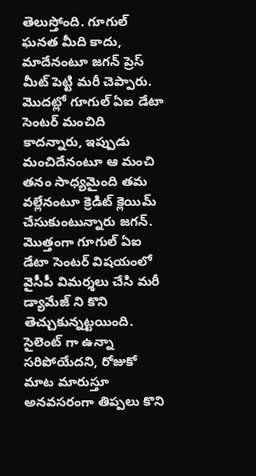తెలుస్తోంది. గూగుల్ ఘనత మీది కాదు, మాదేనంటూ జగన్ ప్రెస్ మీట్ పెట్టి మరీ చెప్పారు. మొదట్లో గూగుల్ ఏఐ డేటా సెంటర్ మంచిది కాదన్నారు, ఇప్పుడు మంచిదేనంటూ ఆ మంచి తనం సాధ్యమైంది తమ వల్లేనంటూ క్రెడిట్ క్లెయిమ్ చేసుకుంటున్నారు జగన్. మొత్తంగా గూగుల్ ఏఐ డేటా సెంటర్ విషయంలో వైసీపీ విమర్శలు చేసి మరీ డ్యామేజ్ ని కొని తెచ్చుకున్నట్టయింది. సైలెంట్ గా ఉన్నా సరిపోయేదని, రోజుకో మాట మారుస్తూ అనవసరంగా తిప్పలు కొని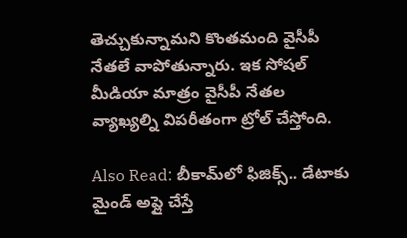తెచ్చుకున్నామని కొంతమంది వైసీపీ నేతలే వాపోతున్నారు. ఇక సోషల్ మీడియా మాత్రం వైసీపీ నేతల వ్యాఖ్యల్ని విపరీతంగా ట్రోల్ చేస్తోంది.

Also Read: బీకామ్‌లో ఫిజిక్స్.. డేటాకు మైండ్ అప్లై చేస్తే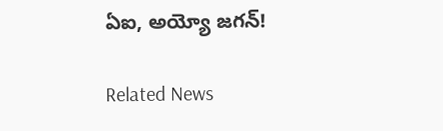ఏఐ, అయ్యో జగన్!

Related News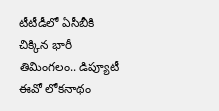టీటీడీలో ఏసీబీకి చిక్కిన భారీ తిమింగలం.. డిప్యూటీ ఈవో లోకనాథం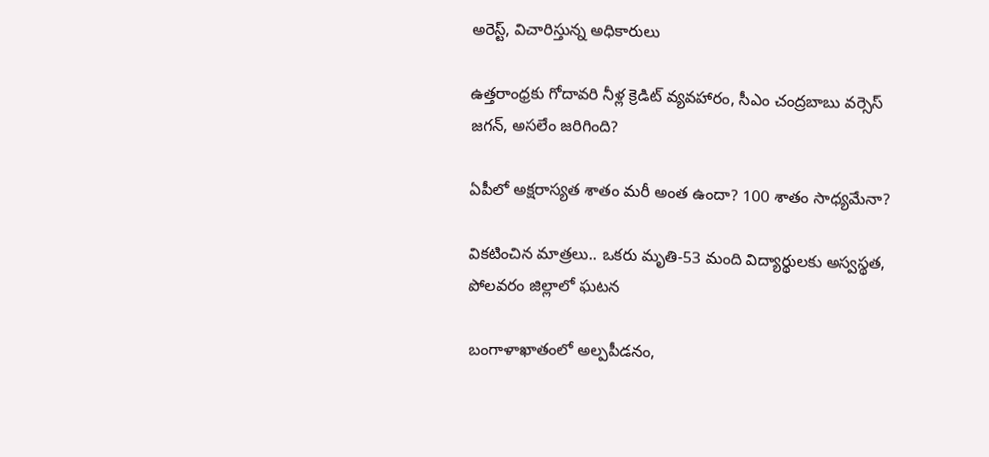అరెస్ట్, విచారిస్తున్న అధికారులు

ఉత్తరాంధ్రకు గోదావరి నీళ్ల క్రెడిట్ వ్యవహారం, సీఎం చంద్రబాబు వర్సెస్ జగన్, అసలేం జరిగింది?

ఏపీలో అక్షరాస్యత శాతం మరీ అంత ఉందా? 100 శాతం సాధ్యమేనా?

వికటించిన మాత్రలు.. ఒకరు మృతి-53 మంది విద్యార్థులకు అస్వస్థత, పోలవరం జిల్లాలో ఘటన

బంగాళాఖాతంలో అల్పపీడనం,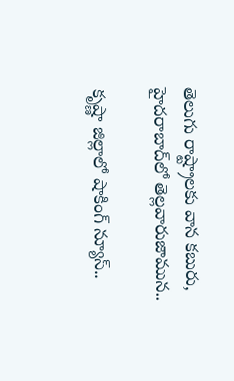తెలుగు రాష్ట్రాలకు వాన కబురు, హైదరాబాద్‌లో తెల్లవారుజామున..

కృష్ణా జిల్లాలో షాకింగ్ న్యూస్..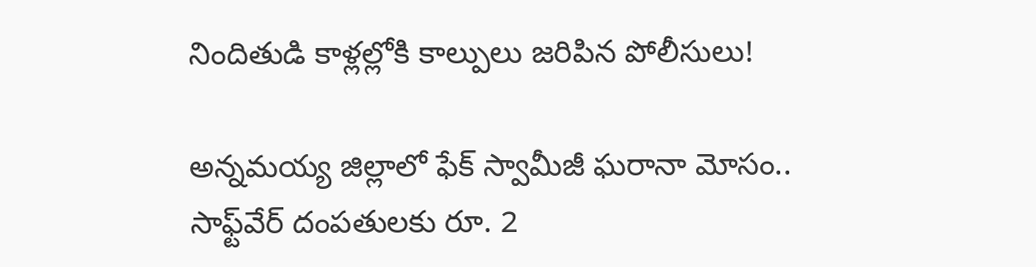నిందితుడి కాళ్లల్లోకి కాల్పులు జరిపిన పోలీసులు!

అన్నమయ్య జిల్లాలో ఫేక్ స్వామీజీ ఘరానా మోసం.. సాఫ్ట్‌వేర్ దంపతులకు రూ. 2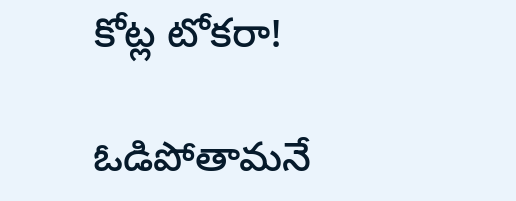కోట్ల టోకరా!

ఓడిపోతామనే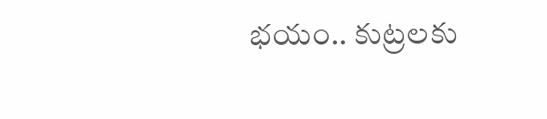భయం.. కుట్రలకు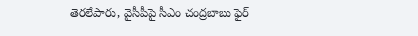తెరలేపారు, వైసీపీపై సీఎం చంద్రబాబు ఫైర్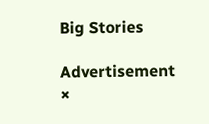Big Stories

Advertisement
×